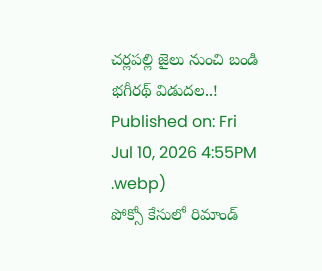చర్లపల్లి జైలు నుంచి బండి భగీరథ్ విడుదల..!
Published on: Fri Jul 10, 2026 4:55PM
.webp)
పోక్సో కేసులో రిమాండ్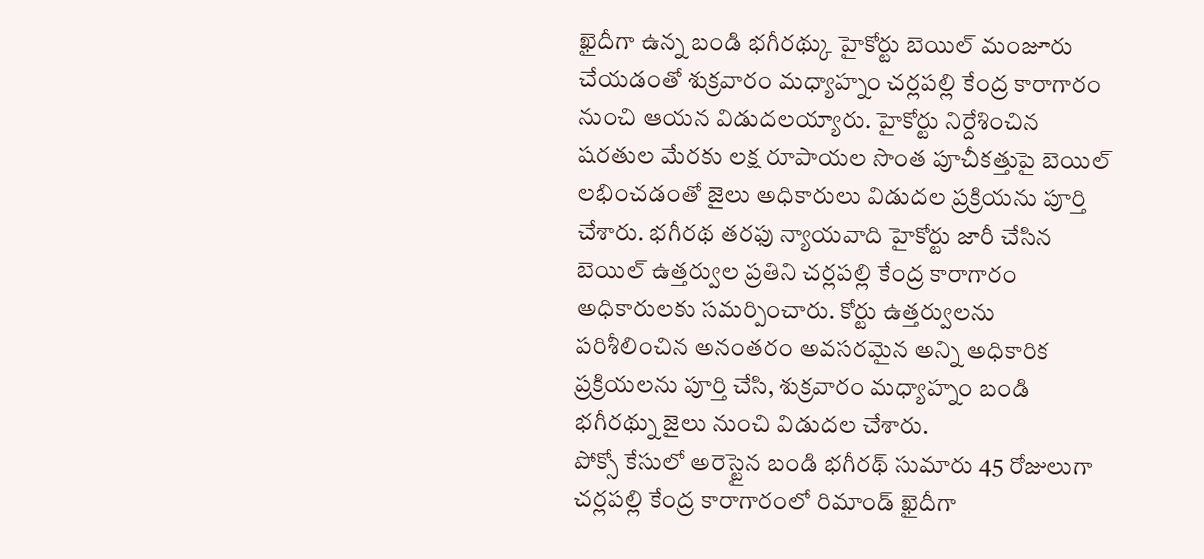ఖైదీగా ఉన్న బండి భగీరథ్కు హైకోర్టు బెయిల్ మంజూరు చేయడంతో శుక్రవారం మధ్యాహ్నం చర్లపల్లి కేంద్ర కారాగారం నుంచి ఆయన విడుదలయ్యారు. హైకోర్టు నిర్దేశించిన షరతుల మేరకు లక్ష రూపాయల సొంత పూచీకత్తుపై బెయిల్ లభించడంతో జైలు అధికారులు విడుదల ప్రక్రియను పూర్తి చేశారు. భగీరథ తరఫు న్యాయవాది హైకోర్టు జారీ చేసిన బెయిల్ ఉత్తర్వుల ప్రతిని చర్లపల్లి కేంద్ర కారాగారం అధికారులకు సమర్పించారు. కోర్టు ఉత్తర్వులను పరిశీలించిన అనంతరం అవసరమైన అన్ని అధికారిక ప్రక్రియలను పూర్తి చేసి, శుక్రవారం మధ్యాహ్నం బండి భగీరథ్ను జైలు నుంచి విడుదల చేశారు.
పోక్సో కేసులో అరెస్టైన బండి భగీరథ్ సుమారు 45 రోజులుగా చర్లపల్లి కేంద్ర కారాగారంలో రిమాండ్ ఖైదీగా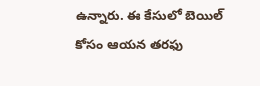ఉన్నారు. ఈ కేసులో బెయిల్ కోసం ఆయన తరఫు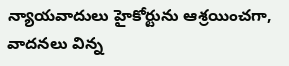న్యాయవాదులు హైకోర్టును ఆశ్రయించగా, వాదనలు విన్న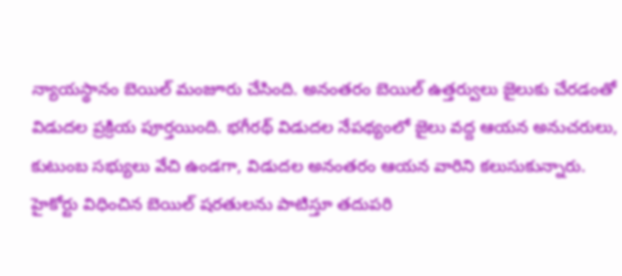న్యాయస్థానం బెయిల్ మంజూరు చేసింది. అనంతరం బెయిల్ ఉత్తర్వులు జైలుకు చేరడంతో విడుదల ప్రక్రియ పూర్తయింది. భగీరథ్ విడుదల నేపథ్యంలో జైలు వద్ద ఆయన అనుచరులు, కుటుంబ సభ్యులు వేచి ఉండగా, విడుదల అనంతరం ఆయన వారిని కలుసుకున్నారు. హైకోర్టు విధించిన బెయిల్ షరతులను పాటిస్తూ తదుపరి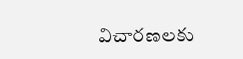విచారణలకు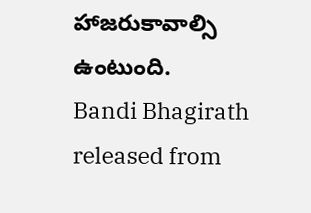హాజరుకావాల్సి ఉంటుంది.
Bandi Bhagirath released from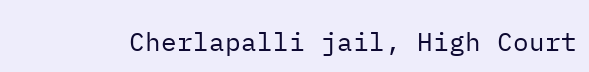Cherlapalli jail, High Court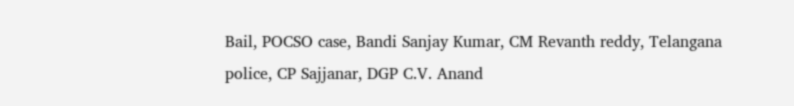Bail, POCSO case, Bandi Sanjay Kumar, CM Revanth reddy, Telangana police, CP Sajjanar, DGP C.V. Anand